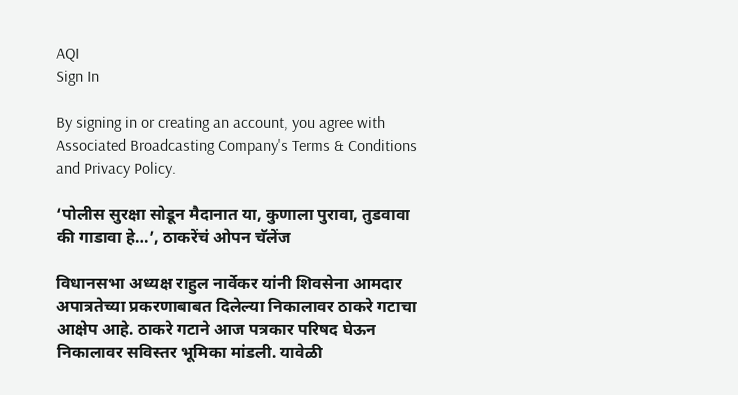AQI
Sign In

By signing in or creating an account, you agree with Associated Broadcasting Company's Terms & Conditions and Privacy Policy.

‘पोलीस सुरक्षा सोडून मैदानात या, कुणाला पुरावा, तुडवावा की गाडावा हे…’, ठाकरेंचं ओपन चॅलेंज

विधानसभा अध्यक्ष राहुल नार्वेकर यांनी शिवसेना आमदार अपात्रतेच्या प्रकरणाबाबत दिलेल्या निकालावर ठाकरे गटाचा आक्षेप आहे. ठाकरे गटाने आज पत्रकार परिषद घेऊन निकालावर सविस्तर भूमिका मांडली. यावेळी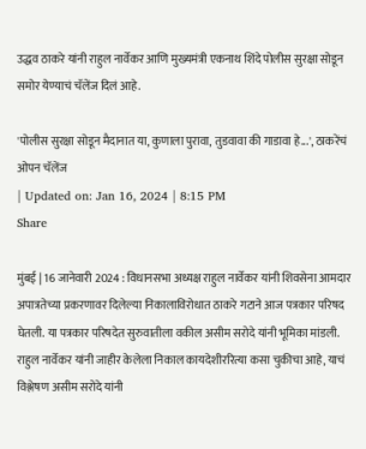उद्धव ठाकरे यांनी राहुल नार्वेकर आणि मुख्यमंत्री एकनाथ शिंदे पोलीस सुरक्षा सोडून समोर येण्याचं चॅलेंज दिलं आहे.

'पोलीस सुरक्षा सोडून मैदानात या, कुणाला पुरावा, तुडवावा की गाडावा हे...', ठाकरेंचं ओपन चॅलेंज
| Updated on: Jan 16, 2024 | 8:15 PM
Share

मुंबई | 16 जानेवारी 2024 : विधानसभा अध्यक्ष राहुल नार्वेकर यांनी शिवसेना आमदार अपात्रतेच्या प्रकरणावर दिलेल्या निकालाविरोधात ठाकरे गटाने आज पत्रकार परिषद घेतली. या पत्रकार परिषदेत सुरुवातीला वकील असीम सरोदे यांनी भूमिका मांडली. राहुल नार्वेकर यांनी जाहीर केलेला निकाल कायदेशीररित्या कसा चुकीचा आहे, याचं विश्लेषण असीम सरोदे यांनी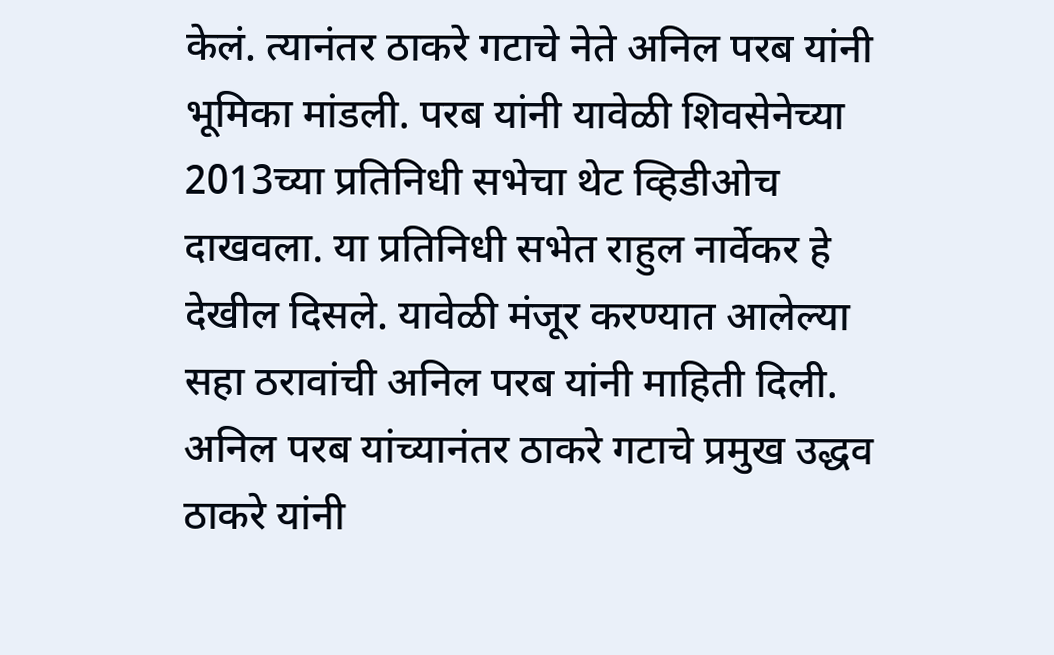केलं. त्यानंतर ठाकरे गटाचे नेते अनिल परब यांनी भूमिका मांडली. परब यांनी यावेळी शिवसेनेच्या 2013च्या प्रतिनिधी सभेचा थेट व्हिडीओच दाखवला. या प्रतिनिधी सभेत राहुल नार्वेकर हे देखील दिसले. यावेळी मंजूर करण्यात आलेल्या सहा ठरावांची अनिल परब यांनी माहिती दिली. अनिल परब यांच्यानंतर ठाकरे गटाचे प्रमुख उद्धव ठाकरे यांनी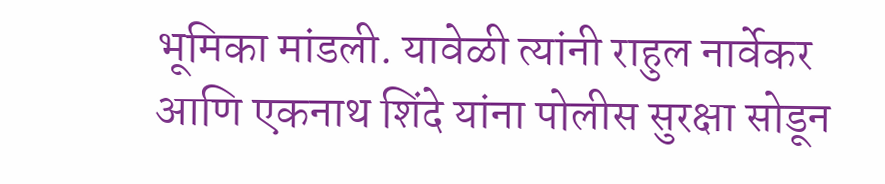भूमिका मांडली. यावेळी त्यांनी राहुल नार्वेकर आणि एकनाथ शिंदे यांना पोलीस सुरक्षा सोडून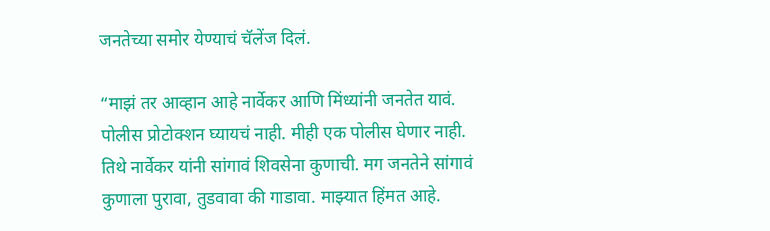जनतेच्या समोर येण्याचं चॅलेंज दिलं.

“माझं तर आव्हान आहे नार्वेकर आणि मिंध्यांनी जनतेत यावं. पोलीस प्रोटोक्शन घ्यायचं नाही. मीही एक पोलीस घेणार नाही. तिथे नार्वेकर यांनी सांगावं शिवसेना कुणाची. मग जनतेने सांगावं कुणाला पुरावा, तुडवावा की गाडावा. माझ्यात हिंमत आहे.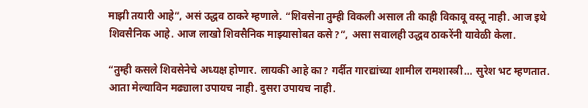माझी तयारी आहे”, असं उद्धव ठाकरे म्हणाले. “शिवसेना तुम्ही विकली असाल ती काही विकावू वस्तू नाही. आज इथे शिवसैनिक आहे. आज लाखो शिवसैनिक माझ्यासोबत कसे?”, असा सवालही उद्धव ठाकरेंनी यावेळी केला.

“तुम्ही कसले शिवसेनेचे अध्यक्ष होणार. लायकी आहे का? गर्दीत गारद्यांच्या शामील रामशास्त्री… सुरेश भट म्हणतात. आता मेल्याविन मढ्याला उपायच नाही. दुसरा उपायच नाही.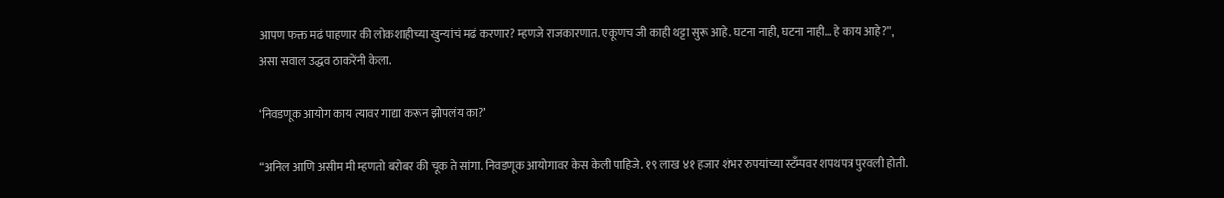आपण फक्त मढं पाहणार की लोकशाहीच्या खुन्यांचं मढं करणार? म्हणजे राजकारणात. एकूणच जी काही थट्टा सुरू आहे. घटना नाही, घटना नाही… हे काय आहे?”, असा सवाल उद्धव ठाकरेंनी केला.

‘निवडणूक आयोग काय त्यावर गाद्या करून झोपलंय का?’

“अनिल आणि असीम मी म्हणतो बरोबर की चूक ते सांगा. निवडणूक आयोगावर केस केली पाहिजे. १९ लाख ४१ हजार शंभर रुपयांच्या स्टँम्पवर शपथपत्र पुरवली होती.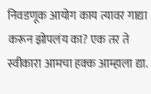निवडणूक आयोग काय त्यावर गाद्या करून झोपलंय का? एक तर ते स्वीकारा आमचा हक्क आम्हाला द्या.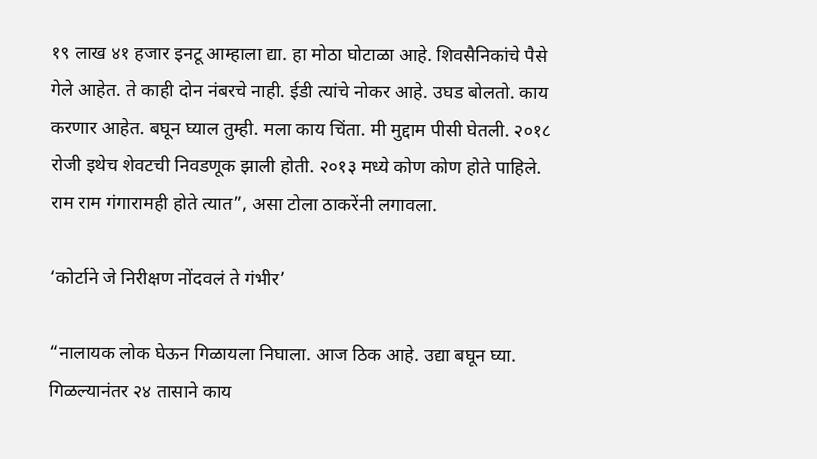१९ लाख ४१ हजार इनटू आम्हाला द्या. हा मोठा घोटाळा आहे. शिवसैनिकांचे पैसे गेले आहेत. ते काही दोन नंबरचे नाही. ईडी त्यांचे नोकर आहे. उघड बोलतो. काय करणार आहेत. बघून घ्याल तुम्ही. मला काय चिंता. मी मुद्दाम पीसी घेतली. २०१८ रोजी इथेच शेवटची निवडणूक झाली होती. २०१३ मध्ये कोण कोण होते पाहिले. राम राम गंगारामही होते त्यात”, असा टोला ठाकरेंनी लगावला.

‘कोर्टाने जे निरीक्षण नोंदवलं ते गंभीर’

“नालायक लोक घेऊन गिळायला निघाला. आज ठिक आहे. उद्या बघून घ्या. गिळल्यानंतर २४ तासाने काय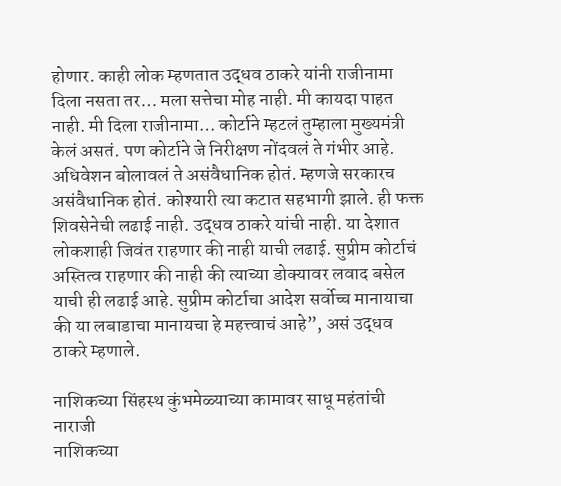होणार. काही लोक म्हणतात उद्धव ठाकरे यांनी राजीनामा दिला नसता तर… मला सत्तेचा मोह नाही. मी कायदा पाहत नाही. मी दिला राजीनामा… कोर्टाने म्हटलं तुम्हाला मुख्यमंत्री केलं असतं. पण कोर्टाने जे निरीक्षण नोंदवलं ते गंभीर आहे. अधिवेशन बोलावलं ते असंवैधानिक होतं. म्हणजे सरकारच असंवैधानिक होतं. कोश्यारी त्या कटात सहभागी झाले. ही फक्त शिवसेनेची लढाई नाही. उद्धव ठाकरे यांची नाही. या देशात लोकशाही जिवंत राहणार की नाही याची लढाई. सुप्रीम कोर्टाचं अस्तित्व राहणार की नाही की त्याच्या डोक्यावर लवाद बसेल याची ही लढाई आहे. सुप्रीम कोर्टाचा आदेश सर्वोच्च मानायाचा की या लबाडाचा मानायचा हे महत्त्वाचं आहे”, असं उद्धव ठाकरे म्हणाले.

नाशिकच्या सिंहस्थ कुंभमेळ्याच्या कामावर साधू महंतांची नाराजी
नाशिकच्या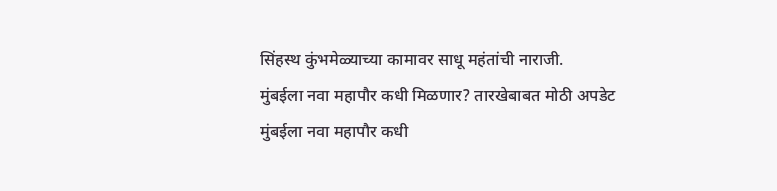सिंहस्थ कुंभमेळ्याच्या कामावर साधू महंतांची नाराजी.
मुंबईला नवा महापौर कधी मिळणार? तारखेबाबत मोठी अपडेट
मुंबईला नवा महापौर कधी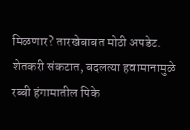मिळणार? तारखेबाबत मोठी अपडेट.
शेतकरी संकटात, बदलत्या हवामानामुळे रब्बी हंगामातील पिके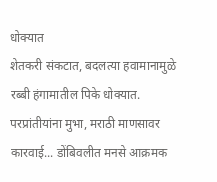धोक्यात
शेतकरी संकटात, बदलत्या हवामानामुळे रब्बी हंगामातील पिके धोक्यात.
परप्रांतीयांना मुभा, मराठी माणसावर कारवाई... डोंबिवलीत मनसे आक्रमक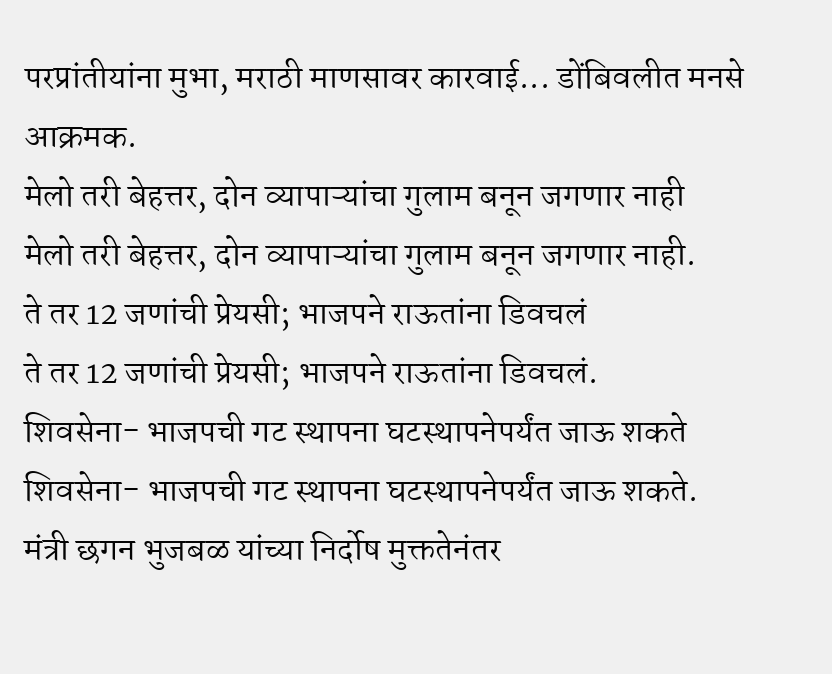परप्रांतीयांना मुभा, मराठी माणसावर कारवाई... डोंबिवलीत मनसे आक्रमक.
मेलो तरी बेहत्तर, दोन व्यापाऱ्यांचा गुलाम बनून जगणार नाही
मेलो तरी बेहत्तर, दोन व्यापाऱ्यांचा गुलाम बनून जगणार नाही.
ते तर 12 जणांची प्रेयसी; भाजपने राऊतांना डिवचलं
ते तर 12 जणांची प्रेयसी; भाजपने राऊतांना डिवचलं.
शिवसेना- भाजपची गट स्थापना घटस्थापनेपर्यंत जाऊ शकते
शिवसेना- भाजपची गट स्थापना घटस्थापनेपर्यंत जाऊ शकते.
मंत्री छगन भुजबळ यांच्या निर्दोष मुक्ततेनंतर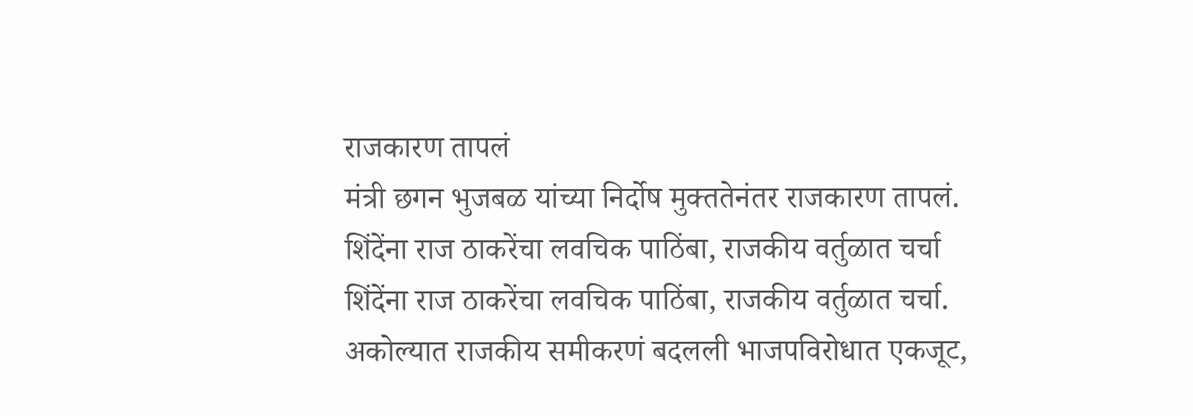राजकारण तापलं
मंत्री छगन भुजबळ यांच्या निर्दोष मुक्ततेनंतर राजकारण तापलं.
शिंदेंना राज ठाकरेंचा लवचिक पाठिंबा, राजकीय वर्तुळात चर्चा
शिंदेंना राज ठाकरेंचा लवचिक पाठिंबा, राजकीय वर्तुळात चर्चा.
अकोल्यात राजकीय समीकरणं बदलली भाजपविरोधात एकजूट,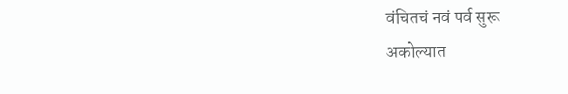वंचितचं नवं पर्व सुरू
अकोल्यात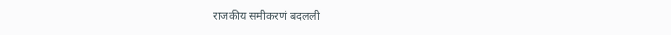राजकीय समीकरणं बदलली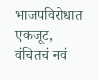भाजपविरोधात एकजूट, वंचितचं नवं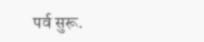पर्व सुरू.